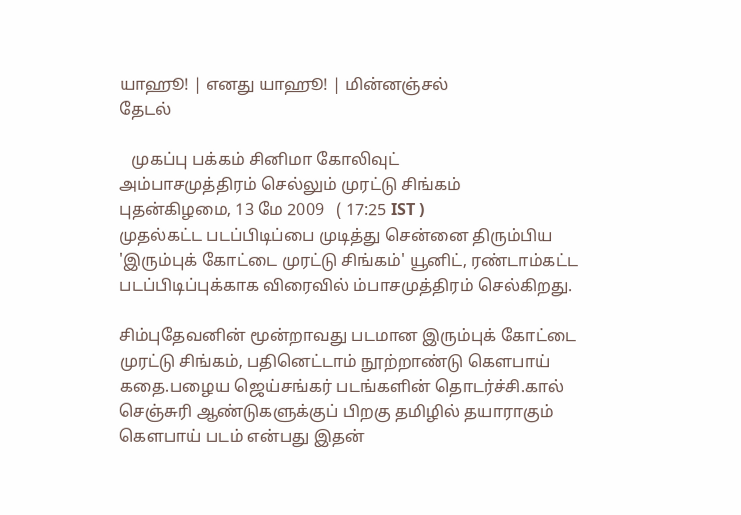யாஹூ! | எனது யாஹூ! | மின்னஞ்சல்
தேடல்

   முகப்பு பக்கம் சினிமா கோலிவுட்
அம்பாசமுத்திரம் செல்லும் முரட்டு சிங்கம்
புதன்கிழமை, 13 மே 2009   ( 17:25 IST )
முதல்கட்ட படப்பிடிப்பை முடித்து சென்னை திரும்பிய 'இரும்புக் கோட்டை முரட்டு சிங்கம்' யூனிட், ரண்டாம்கட்ட படப்பிடிப்புக்காக விரைவில் ம்பாசமுத்திரம் செல்கிறது.

சிம்புதேவனின் மூன்றாவது படமான இரும்புக் கோட்டை முரட்டு சிங்கம், பதினெட்டாம் நூற்றாண்டு கெளபாய் கதை.பழைய ஜெய்சங்கர் படங்களின் தொடர்ச்சி.கால் செஞ்சுரி ஆண்டுகளுக்குப் பிறகு தமிழில் தயாராகும் கெளபாய் படம் என்பது இதன்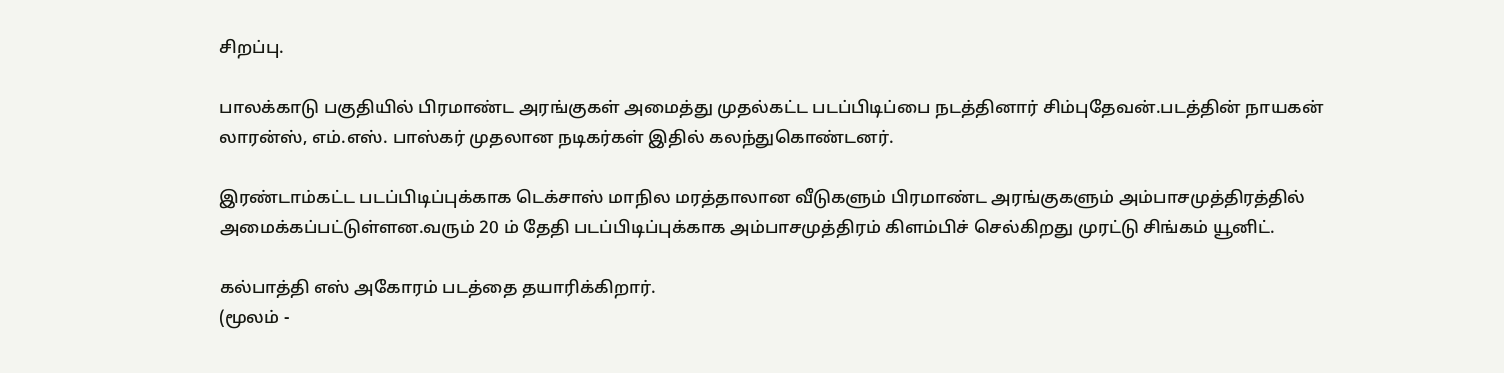சிறப்பு.

பாலக்காடு பகுதியில் பிரமாண்ட அரங்குகள் அமைத்து முதல்கட்ட படப்பிடிப்பை நடத்தினார் சிம்புதேவன்.படத்தின் நாயகன் லாரன்ஸ், எம்.எஸ். பாஸ்கர் முதலான நடிகர்கள் இதில் கலந்துகொண்டனர்.

இரண்டாம்கட்ட படப்பிடிப்புக்காக டெக்சாஸ் மாநில மரத்தாலான வீடுகளும் பிரமாண்ட அரங்குகளும் அம்பாசமுத்திரத்தில் அமைக்கப்பட்டுள்ளன.வரும் 20 ம் தேதி படப்பிடிப்புக்காக அம்பாசமுத்திரம் கிளம்பிச் செல்கிறது முரட்டு சிங்கம் யூனிட்.

கல்பாத்தி எஸ் அகோரம் படத்தை தயாரிக்கிறார்.
(மூலம் -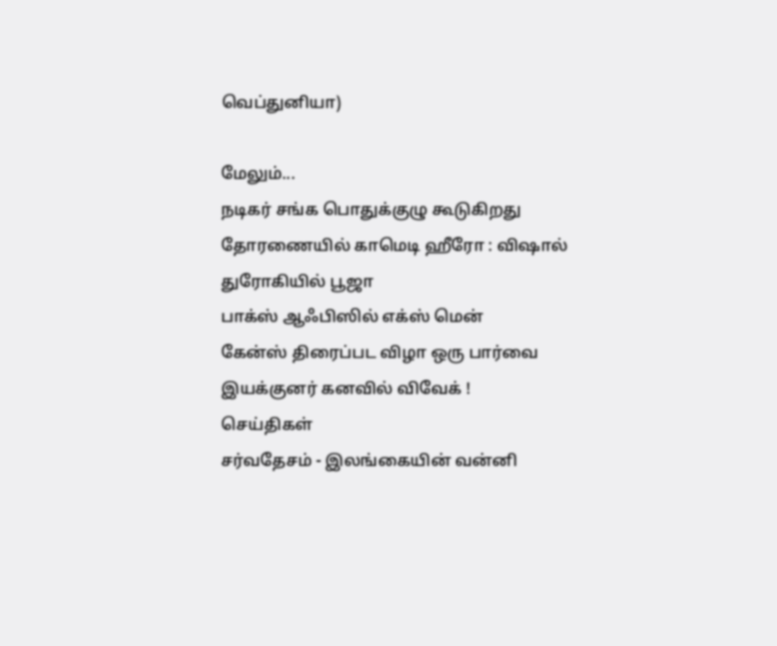வெப்துனியா)

மேலும்...
நடிகர் சங்க பொதுக்குழு கூடுகிறது
தோரணையில் காமெடி ஹீரோ : விஷால்
துரோகியில் பூஜா
பாக்ஸ் ஆஃபிஸில் எக்ஸ் மென்
கேன்ஸ் திரைப்பட விழா ஒரு பார்வை
இயக்குனர் கனவில் விவேக் !
செய்திகள்
சர்வதேசம் - இலங்கையின் வன்னி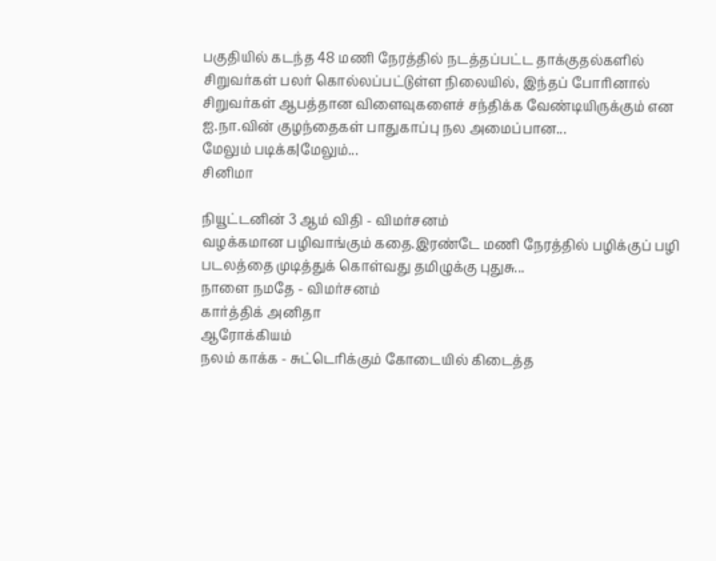பகுதியில் கடந்த 48 மணி நேரத்தில் நடத்தப்பட்ட தாக்குதல்களில் சிறுவர்கள் பலர் கொல்லப்பட்டுள்ள நிலையில், இந்தப் போரினால் சிறுவர்கள் ஆபத்தான விளைவுகளைச் சந்திக்க வேண்டியிருக்கும் என ஐ.நா.வின் குழந்தைகள் பாதுகாப்பு நல அமைப்பான...
மேலும் படிக்க|மேலும்...
சினிமா

நியூட்டனின் 3 ஆம் விதி - விமர்சனம்
வழக்கமான பழிவாங்கும் கதை.இரண்டே மணி நேரத்தில் பழிக்குப் பழி படலத்தை முடித்துக் கொள்வது தமிழுக்கு புதுசு...
நாளை நமதே - விமர்சனம்
கார்த்திக் அனிதா
ஆரோக்கியம்
நலம் காக்க - சுட்டெரிக்கும் கோடையில் கிடைத்த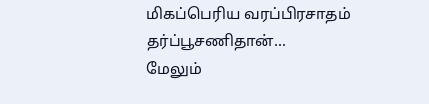மிகப்பெரிய வரப்பிரசாதம் தர்ப்பூசணிதான்...
மேலும்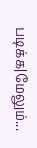படிக்க|மேலும்...